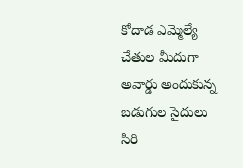కోదాడ ఎమ్మెల్యే చేతుల మీదుగా అవార్డు అందుకున్న బడుగుల సైదులు
సిరి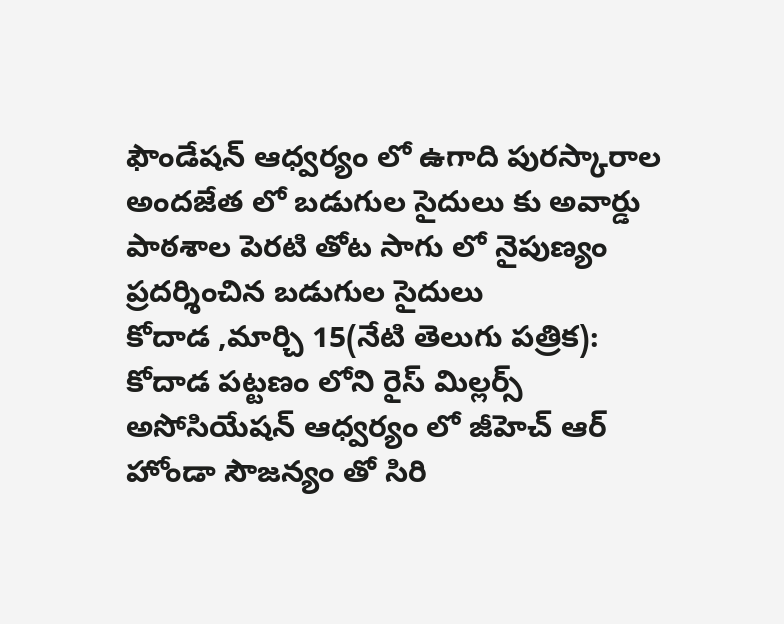ఫౌండేషన్ ఆధ్వర్యం లో ఉగాది పురస్కారాల అందజేత లో బడుగుల సైదులు కు అవార్డు
పాఠశాల పెరటి తోట సాగు లో నైపుణ్యం ప్రదర్శించిన బడుగుల సైదులు
కోదాడ ,మార్చి 15(నేటి తెలుగు పత్రిక): కోదాడ పట్టణం లోని రైస్ మిల్లర్స్ అసోసియేషన్ ఆధ్వర్యం లో జీహెచ్ ఆర్ హోండా సౌజన్యం తో సిరి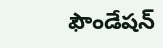ఫౌండేషన్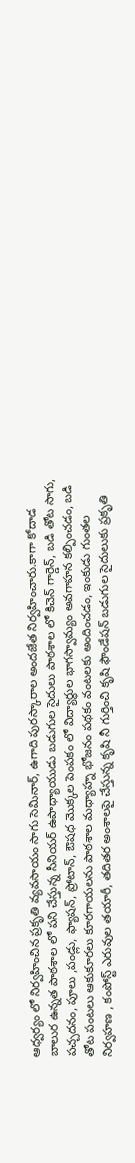ఆధ్వర్యం లో నిర్వహించిన ప్రకృతి వ్యవసాయం సాగు సెమినార్, ఉగాది పురస్కారాల అందజేత నిర్వహించారు.కాగా కోదాడ బాలుర ఉన్నత పాఠశాల లో పని చేస్తున్న సీనియర్ ఉపాధ్యాయుడు బడుగుల సైదులు పాఠశాల లో కిచెన్ గార్డెన్, బడి తోట సాగు, పచ్చదనం, పూలు ,పండ్లు, ఫ్యాషన్, ప్రోటాన్, ఔషధ మొక్కల పెంపకం లో విద్యార్థుల భాగస్వామ్యం అవగాహన కల్పించడం, బడి తోట పంటలు ఆకుకూరలు కూరగాయలను పాఠశాల మధ్యాహ్న భోజనం పథకం వంటలకు అందించడం, ఇంకుడు గుంతల నిర్వహణ , కంపోస్ట్ ఎరువుల తయారీ, తదితర అంశాలపై చేస్తున్న కృషి నీ గుర్తించి కృషి ఫౌండేషన్ బడుగుల సైదులుకు ప్రకృతి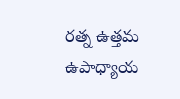రత్న ఉత్తమ ఉపాధ్యాయ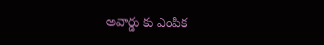అవార్డు కు ఎంపిక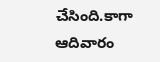చేసింది.కాగా ఆదివారం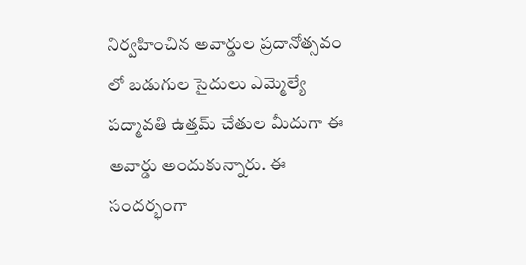నిర్వహించిన అవార్డుల ప్రదానోత్సవం లో బడుగుల సైదులు ఎమ్మెల్యే పద్మావతి ఉత్తమ్ చేతుల మీదుగా ఈ అవార్డు అందుకున్నారు. ఈ సందర్భంగా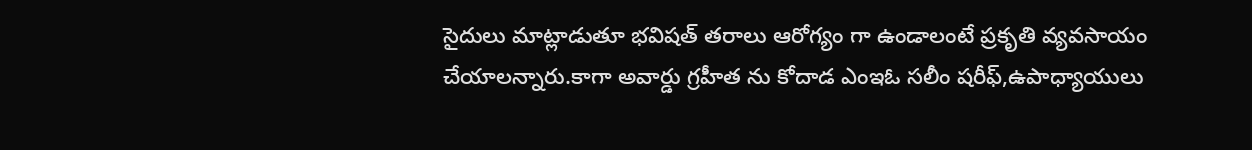సైదులు మాట్లాడుతూ భవిషత్ తరాలు ఆరోగ్యం గా ఉండాలంటే ప్రకృతి వ్యవసాయం చేయాలన్నారు.కాగా అవార్డు గ్రహీత ను కోదాడ ఎంఇఓ సలీం షరీఫ్,ఉపాధ్యాయులు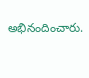అభినందించారు.